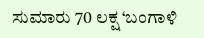ಸುಮಾರು 70 ಲಕ್ಷ ‘ಬಂಗಾಳಿ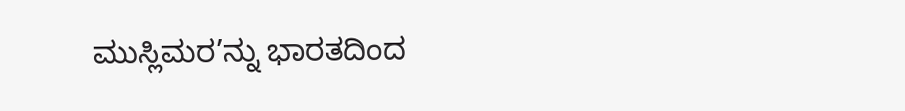ಮುಸ್ಲಿಮರ’ನ್ನು ಭಾರತದಿಂದ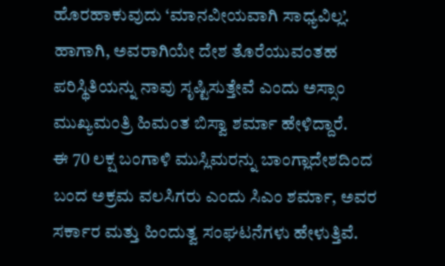ಹೊರಹಾಕುವುದು ‘ಮಾನವೀಯವಾಗಿ ಸಾಧ್ಯವಿಲ್ಲ’. ಹಾಗಾಗಿ, ಅವರಾಗಿಯೇ ದೇಶ ತೊರೆಯುವಂತಹ ಪರಿಸ್ಥಿತಿಯನ್ನು ನಾವು ಸೃಷ್ಟಿಸುತ್ತೇವೆ ಎಂದು ಅಸ್ಸಾಂ ಮುಖ್ಯಮಂತ್ರಿ ಹಿಮಂತ ಬಿಸ್ವಾ ಶರ್ಮಾ ಹೇಳಿದ್ದಾರೆ.
ಈ 70 ಲಕ್ಷ ಬಂಗಾಳಿ ಮುಸ್ಲಿಮರನ್ನು ಬಾಂಗ್ಲಾದೇಶದಿಂದ ಬಂದ ಅಕ್ರಮ ವಲಸಿಗರು ಎಂದು ಸಿಎಂ ಶರ್ಮಾ, ಅವರ ಸರ್ಕಾರ ಮತ್ತು ಹಿಂದುತ್ವ ಸಂಘಟನೆಗಳು ಹೇಳುತ್ತಿವೆ.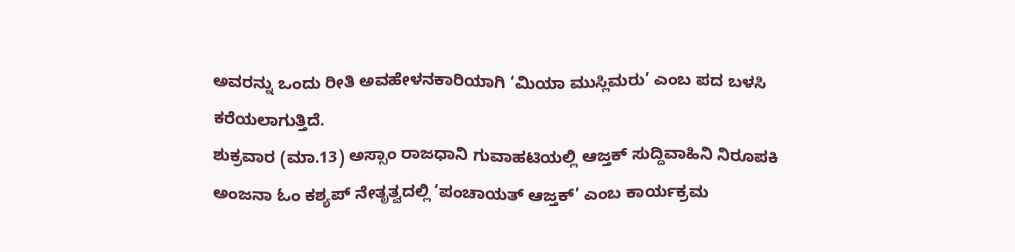ಅವರನ್ನು ಒಂದು ರೀತಿ ಅವಹೇಳನಕಾರಿಯಾಗಿ ‘ಮಿಯಾ ಮುಸ್ಲಿಮರು’ ಎಂಬ ಪದ ಬಳಸಿ ಕರೆಯಲಾಗುತ್ತಿದೆ.
ಶುಕ್ರವಾರ (ಮಾ.13) ಅಸ್ಸಾಂ ರಾಜಧಾನಿ ಗುವಾಹಟಿಯಲ್ಲಿ ಆಜ್ತಕ್ ಸುದ್ದಿವಾಹಿನಿ ನಿರೂಪಕಿ ಅಂಜನಾ ಓಂ ಕಶ್ಯಪ್ ನೇತೃತ್ವದಲ್ಲಿ ‘ಪಂಚಾಯತ್ ಆಜ್ತಕ್’ ಎಂಬ ಕಾರ್ಯಕ್ರಮ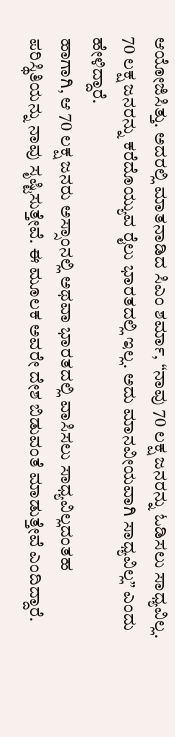ಆಯೋಜಿಸಿತ್ತು. ಅದರಲ್ಲಿ ಮಾತನಾಡಿದ ಸಿಎಂ ಶರ್ಮಾ, “ನಾವು 70 ಲಕ್ಷ ಜನರನ್ನು ಓಡಿಸಲು ಸಾಧ್ಯವಿಲ್ಲ. 70 ಲಕ್ಷ ಜನರನ್ನು ಕರೆದೊಯ್ಯುವ ರೈಲು ಭಾರತದಲ್ಲಿ ಇಲ್ಲ. ಅದು ಮಾನವೀಯವಾಗಿ ಸಾಧ್ಯವಿಲ್ಲ” ಎಂದು ಹೇಳಿದ್ದಾರೆ.
ಹಾಗಾಗಿ, ಆ 70 ಲಕ್ಷ ಜನರು ಅಸ್ಸಾಂನಲ್ಲಿ ಅಥವಾ ಭಾರತದಲ್ಲಿ ವಾಸಿಸಲು ಸಾಧ್ಯವಿಲ್ಲದಂತಹ ಪರಿಸ್ಥಿತಿಯನ್ನು ನಾವು ಸೃಷ್ಟಿಸುತ್ತೇವೆ. ಈ ಮೂಲಕ ಅವರೇ ದೇಶ ಬಿಡುವಂತೆ ಮಾಡುತ್ತೇವೆ ಎಂದಿದ್ದಾರೆ.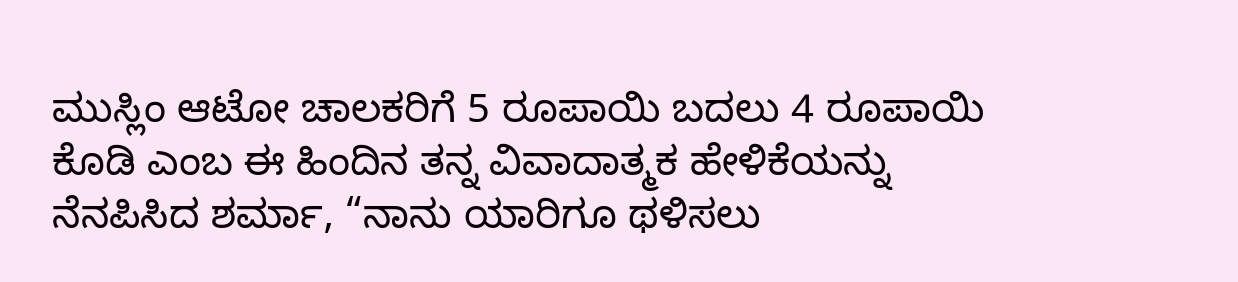ಮುಸ್ಲಿಂ ಆಟೋ ಚಾಲಕರಿಗೆ 5 ರೂಪಾಯಿ ಬದಲು 4 ರೂಪಾಯಿ ಕೊಡಿ ಎಂಬ ಈ ಹಿಂದಿನ ತನ್ನ ವಿವಾದಾತ್ಮಕ ಹೇಳಿಕೆಯನ್ನು ನೆನಪಿಸಿದ ಶರ್ಮಾ, “ನಾನು ಯಾರಿಗೂ ಥಳಿಸಲು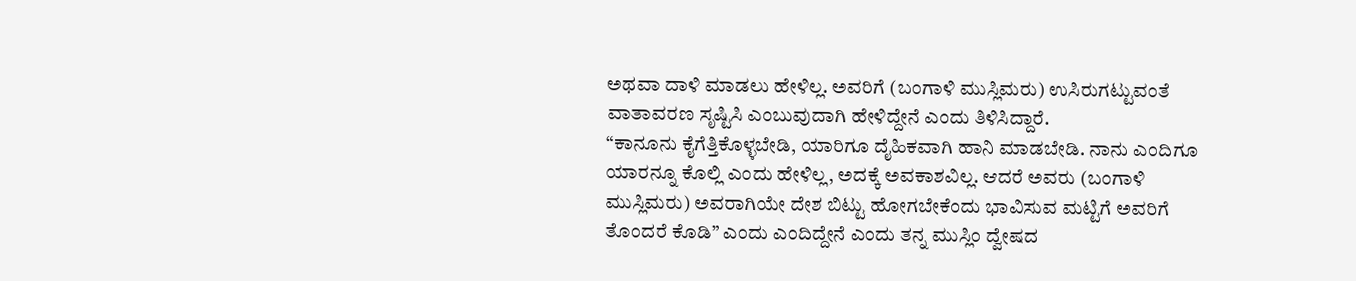ಅಥವಾ ದಾಳಿ ಮಾಡಲು ಹೇಳಿಲ್ಲ. ಅವರಿಗೆ (ಬಂಗಾಳಿ ಮುಸ್ಲಿಮರು) ಉಸಿರುಗಟ್ಟುವಂತೆ ವಾತಾವರಣ ಸೃಷ್ಟಿಸಿ ಎಂಬುವುದಾಗಿ ಹೇಳಿದ್ದೇನೆ ಎಂದು ತಿಳಿಸಿದ್ದಾರೆ.
“ಕಾನೂನು ಕೈಗೆತ್ತಿಕೊಳ್ಳಬೇಡಿ, ಯಾರಿಗೂ ದೈಹಿಕವಾಗಿ ಹಾನಿ ಮಾಡಬೇಡಿ. ನಾನು ಎಂದಿಗೂ ಯಾರನ್ನೂ ಕೊಲ್ಲಿ ಎಂದು ಹೇಳಿಲ್ಲ, ಅದಕ್ಕೆ ಅವಕಾಶವಿಲ್ಲ. ಆದರೆ ಅವರು (ಬಂಗಾಳಿ ಮುಸ್ಲಿಮರು) ಅವರಾಗಿಯೇ ದೇಶ ಬಿಟ್ಟು ಹೋಗಬೇಕೆಂದು ಭಾವಿಸುವ ಮಟ್ಟಿಗೆ ಅವರಿಗೆ ತೊಂದರೆ ಕೊಡಿ” ಎಂದು ಎಂದಿದ್ದೇನೆ ಎಂದು ತನ್ನ ಮುಸ್ಲಿಂ ದ್ವೇಷದ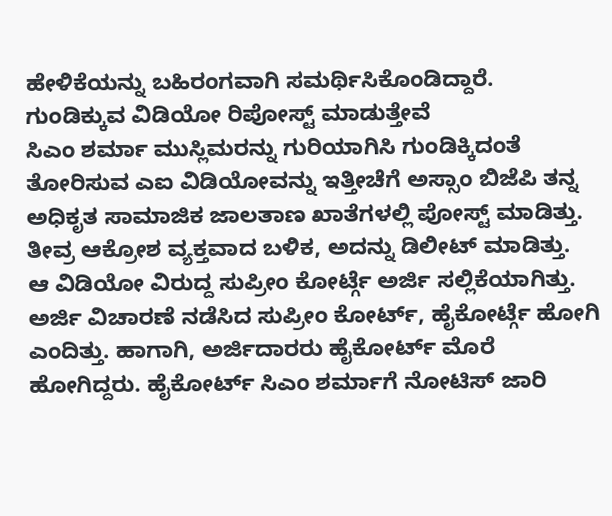ಹೇಳಿಕೆಯನ್ನು ಬಹಿರಂಗವಾಗಿ ಸಮರ್ಥಿಸಿಕೊಂಡಿದ್ದಾರೆ.
ಗುಂಡಿಕ್ಕುವ ವಿಡಿಯೋ ರಿಪೋಸ್ಟ್ ಮಾಡುತ್ತೇವೆ
ಸಿಎಂ ಶರ್ಮಾ ಮುಸ್ಲಿಮರನ್ನು ಗುರಿಯಾಗಿಸಿ ಗುಂಡಿಕ್ಕಿದಂತೆ ತೋರಿಸುವ ಎಐ ವಿಡಿಯೋವನ್ನು ಇತ್ತೀಚೆಗೆ ಅಸ್ಸಾಂ ಬಿಜೆಪಿ ತನ್ನ ಅಧಿಕೃತ ಸಾಮಾಜಿಕ ಜಾಲತಾಣ ಖಾತೆಗಳಲ್ಲಿ ಪೋಸ್ಟ್ ಮಾಡಿತ್ತು. ತೀವ್ರ ಆಕ್ರೋಶ ವ್ಯಕ್ತವಾದ ಬಳಿಕ, ಅದನ್ನು ಡಿಲೀಟ್ ಮಾಡಿತ್ತು.
ಆ ವಿಡಿಯೋ ವಿರುದ್ದ ಸುಪ್ರೀಂ ಕೋರ್ಟ್ಗೆ ಅರ್ಜಿ ಸಲ್ಲಿಕೆಯಾಗಿತ್ತು. ಅರ್ಜಿ ವಿಚಾರಣೆ ನಡೆಸಿದ ಸುಪ್ರೀಂ ಕೋರ್ಟ್, ಹೈಕೋರ್ಟ್ಗೆ ಹೋಗಿ ಎಂದಿತ್ತು. ಹಾಗಾಗಿ, ಅರ್ಜಿದಾರರು ಹೈಕೋರ್ಟ್ ಮೊರೆ ಹೋಗಿದ್ದರು. ಹೈಕೋರ್ಟ್ ಸಿಎಂ ಶರ್ಮಾಗೆ ನೋಟಿಸ್ ಜಾರಿ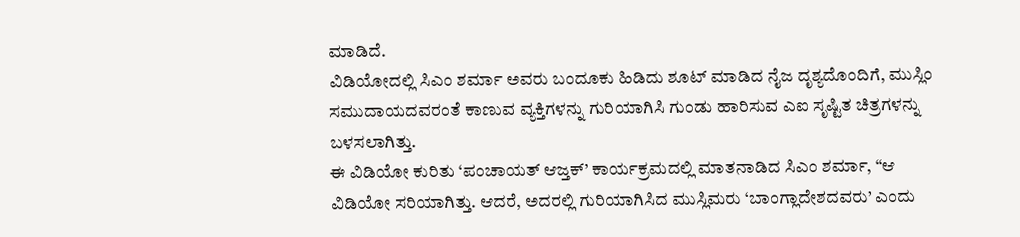ಮಾಡಿದೆ.
ವಿಡಿಯೋದಲ್ಲಿ ಸಿಎಂ ಶರ್ಮಾ ಅವರು ಬಂದೂಕು ಹಿಡಿದು ಶೂಟ್ ಮಾಡಿದ ನೈಜ ದೃಶ್ಯದೊಂದಿಗೆ, ಮುಸ್ಲಿಂ ಸಮುದಾಯದವರಂತೆ ಕಾಣುವ ವ್ಯಕ್ತಿಗಳನ್ನು ಗುರಿಯಾಗಿಸಿ ಗುಂಡು ಹಾರಿಸುವ ಎಐ ಸೃಷ್ಟಿತ ಚಿತ್ರಗಳನ್ನು ಬಳಸಲಾಗಿತ್ತು.
ಈ ವಿಡಿಯೋ ಕುರಿತು ‘ಪಂಚಾಯತ್ ಆಜ್ತಕ್’ ಕಾರ್ಯಕ್ರಮದಲ್ಲಿ ಮಾತನಾಡಿದ ಸಿಎಂ ಶರ್ಮಾ, “ಆ ವಿಡಿಯೋ ಸರಿಯಾಗಿತ್ತು. ಆದರೆ, ಅದರಲ್ಲಿ ಗುರಿಯಾಗಿಸಿದ ಮುಸ್ಲಿಮರು ‘ಬಾಂಗ್ಲಾದೇಶದವರು’ ಎಂದು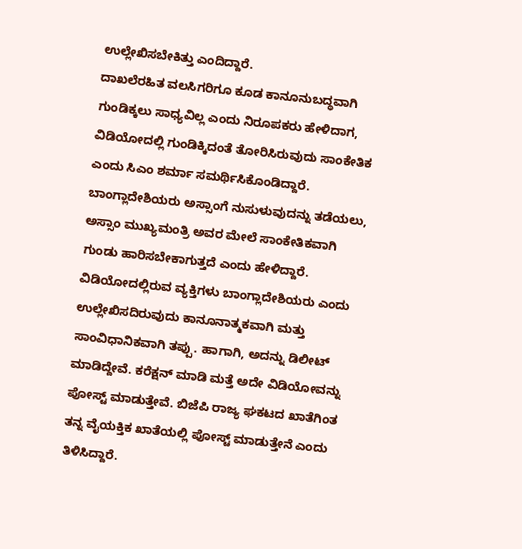ಉಲ್ಲೇಖಿಸಬೇಕಿತ್ತು ಎಂದಿದ್ದಾರೆ.
ದಾಖಲೆರಹಿತ ವಲಸಿಗರಿಗೂ ಕೂಡ ಕಾನೂನುಬದ್ಧವಾಗಿ ಗುಂಡಿಕ್ಕಲು ಸಾಧ್ಯವಿಲ್ಲ ಎಂದು ನಿರೂಪಕರು ಹೇಳಿದಾಗ, ವಿಡಿಯೋದಲ್ಲಿ ಗುಂಡಿಕ್ಕಿದಂತೆ ತೋರಿಸಿರುವುದು ಸಾಂಕೇತಿಕ ಎಂದು ಸಿಎಂ ಶರ್ಮಾ ಸಮರ್ಥಿಸಿಕೊಂಡಿದ್ದಾರೆ.
ಬಾಂಗ್ಲಾದೇಶಿಯರು ಅಸ್ಸಾಂಗೆ ನುಸುಳುವುದನ್ನು ತಡೆಯಲು, ಅಸ್ಸಾಂ ಮುಖ್ಯಮಂತ್ರಿ ಅವರ ಮೇಲೆ ಸಾಂಕೇತಿಕವಾಗಿ ಗುಂಡು ಹಾರಿಸಬೇಕಾಗುತ್ತದೆ ಎಂದು ಹೇಳಿದ್ದಾರೆ.
ವಿಡಿಯೋದಲ್ಲಿರುವ ವ್ಯಕ್ತಿಗಳು ಬಾಂಗ್ಲಾದೇಶಿಯರು ಎಂದು ಉಲ್ಲೇಖಿಸದಿರುವುದು ಕಾನೂನಾತ್ಮಕವಾಗಿ ಮತ್ತು ಸಾಂವಿಧಾನಿಕವಾಗಿ ತಪ್ಪು. ಹಾಗಾಗಿ, ಅದನ್ನು ಡಿಲೀಟ್ ಮಾಡಿದ್ದೇವೆ. ಕರೆಕ್ಷನ್ ಮಾಡಿ ಮತ್ತೆ ಅದೇ ವಿಡಿಯೋವನ್ನು ಪೋಸ್ಟ್ ಮಾಡುತ್ತೇವೆ. ಬಿಜೆಪಿ ರಾಜ್ಯ ಘಕಟದ ಖಾತೆಗಿಂತ ತನ್ನ ವೈಯಕ್ತಿಕ ಖಾತೆಯಲ್ಲಿ ಪೋಸ್ಟ್ ಮಾಡುತ್ತೇನೆ ಎಂದು ತಿಳಿಸಿದ್ದಾರೆ.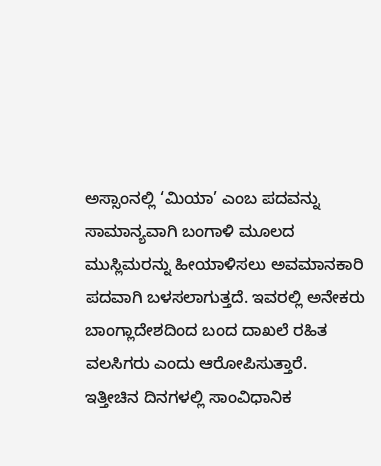ಅಸ್ಸಾಂನಲ್ಲಿ ‘ಮಿಯಾ’ ಎಂಬ ಪದವನ್ನು ಸಾಮಾನ್ಯವಾಗಿ ಬಂಗಾಳಿ ಮೂಲದ ಮುಸ್ಲಿಮರನ್ನು ಹೀಯಾಳಿಸಲು ಅವಮಾನಕಾರಿ ಪದವಾಗಿ ಬಳಸಲಾಗುತ್ತದೆ. ಇವರಲ್ಲಿ ಅನೇಕರು ಬಾಂಗ್ಲಾದೇಶದಿಂದ ಬಂದ ದಾಖಲೆ ರಹಿತ ವಲಸಿಗರು ಎಂದು ಆರೋಪಿಸುತ್ತಾರೆ.
ಇತ್ತೀಚಿನ ದಿನಗಳಲ್ಲಿ ಸಾಂವಿಧಾನಿಕ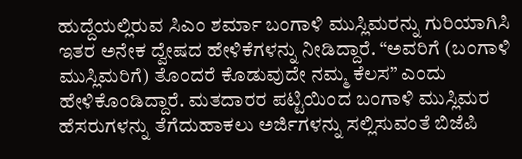ಹುದ್ದೆಯಲ್ಲಿರುವ ಸಿಎಂ ಶರ್ಮಾ ಬಂಗಾಳಿ ಮುಸ್ಲಿಮರನ್ನು ಗುರಿಯಾಗಿಸಿ ಇತರ ಅನೇಕ ದ್ವೇಷದ ಹೇಳಿಕೆಗಳನ್ನು ನೀಡಿದ್ದಾರೆ. “ಅವರಿಗೆ (ಬಂಗಾಳಿ ಮುಸ್ಲಿಮರಿಗೆ) ತೊಂದರೆ ಕೊಡುವುದೇ ನಮ್ಮ ಕೆಲಸ” ಎಂದು ಹೇಳಿಕೊಂಡಿದ್ದಾರೆ. ಮತದಾರರ ಪಟ್ಟಿಯಿಂದ ಬಂಗಾಳಿ ಮುಸ್ಲಿಮರ ಹೆಸರುಗಳನ್ನು ತೆಗೆದುಹಾಕಲು ಅರ್ಜಿಗಳನ್ನು ಸಲ್ಲಿಸುವಂತೆ ಬಿಜೆಪಿ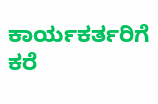ಕಾರ್ಯಕರ್ತರಿಗೆ ಕರೆ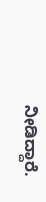ನೀಡಿದ್ದಾರೆ.